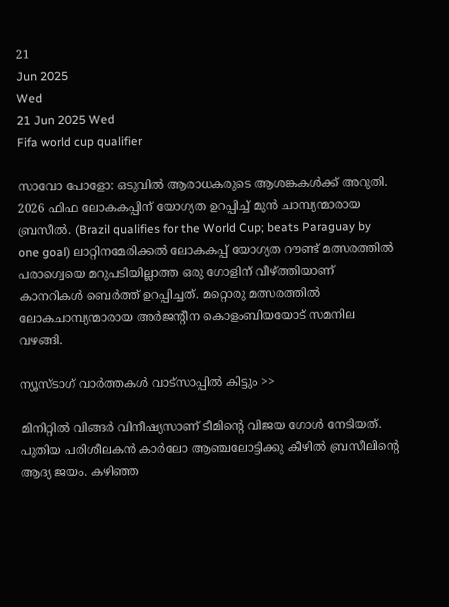21
Jun 2025
Wed
21 Jun 2025 Wed
Fifa world cup qualifier

സാവോ പോളോ: ഒടുവില്‍ ആരാധകരുടെ ആശങ്കകള്‍ക്ക് അറുതി. 2026 ഫിഫ ലോകകപ്പിന് യോഗ്യത ഉറപ്പിച്ച് മുന്‍ ചാമ്പ്യന്മാരായ ബ്രസീല്‍. (Brazil qualifies for the World Cup; beats Paraguay by one goal) ലാറ്റിനമേരിക്കല്‍ ലോകകപ്പ് യോഗ്യത റൗണ്ട് മത്സരത്തില്‍ പരാഗ്വെയെ മറുപടിയില്ലാത്ത ഒരു ഗോളിന് വീഴ്ത്തിയാണ് കാനറികള്‍ ബെര്‍ത്ത് ഉറപ്പിച്ചത്. മറ്റൊരു മത്സരത്തില്‍ ലോകചാമ്പ്യന്മാരായ അര്‍ജന്റീന കൊളംബിയയോട് സമനില വഴങ്ങി.

ന്യൂസ്ടാഗ് വാര്‍ത്തകള്‍ വാട്‌സാപ്പില്‍ കിട്ടും >>

മിനിറ്റില്‍ വിങ്ങര്‍ വിനീഷ്യസാണ് ടീമിന്റെ വിജയ ഗോള്‍ നേടിയത്. പുതിയ പരിശീലകന്‍ കാര്‍ലോ ആഞ്ചലോട്ടിക്കു കീഴില്‍ ബ്രസീലിന്റെ ആദ്യ ജയം. കഴിഞ്ഞ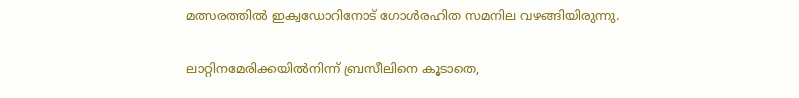മത്സരത്തില്‍ ഇക്വഡോറിനോട് ഗോള്‍രഹിത സമനില വഴങ്ങിയിരുന്നു.

ലാറ്റിനമേരിക്കയില്‍നിന്ന് ബ്രസീലിനെ കൂടാതെ,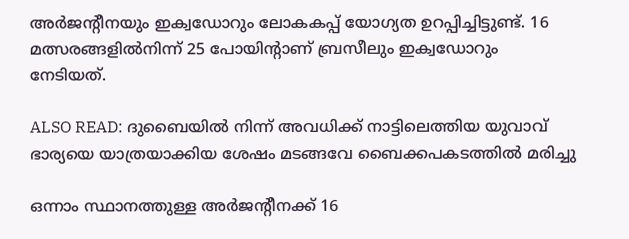അര്‍ജന്റീനയും ഇക്വഡോറും ലോകകപ്പ് യോഗ്യത ഉറപ്പിച്ചിട്ടുണ്ട്. 16 മത്സരങ്ങളില്‍നിന്ന് 25 പോയിന്റാണ് ബ്രസീലും ഇക്വഡോറും നേടിയത്.

ALSO READ: ദുബൈയില്‍ നിന്ന് അവധിക്ക് നാട്ടിലെത്തിയ യുവാവ് ഭാര്യയെ യാത്രയാക്കിയ ശേഷം മടങ്ങവേ ബൈക്കപകടത്തിൽ മരിച്ചു

ഒന്നാം സ്ഥാനത്തുള്ള അര്‍ജന്റീനക്ക് 16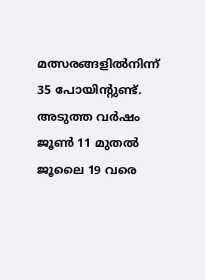മത്സരങ്ങളില്‍നിന്ന് 35 പോയിന്റുണ്ട്. അടുത്ത വര്‍ഷം ജൂണ്‍ 11 മുതല്‍ ജൂലൈ 19 വരെ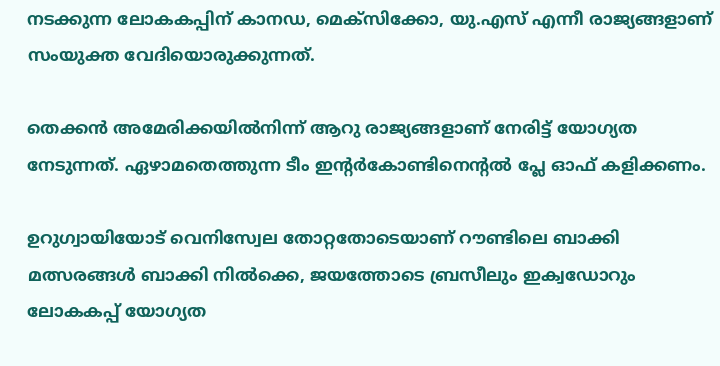നടക്കുന്ന ലോകകപ്പിന് കാനഡ, മെക്‌സിക്കോ, യു.എസ് എന്നീ രാജ്യങ്ങളാണ് സംയുക്ത വേദിയൊരുക്കുന്നത്.

തെക്കന്‍ അമേരിക്കയില്‍നിന്ന് ആറു രാജ്യങ്ങളാണ് നേരിട്ട് യോഗ്യത നേടുന്നത്. ഏഴാമതെത്തുന്ന ടീം ഇന്റര്‍കോണ്ടിനെന്റല്‍ പ്ലേ ഓഫ് കളിക്കണം.

ഉറുഗ്വായിയോട് വെനിസ്വേല തോറ്റതോടെയാണ് റൗണ്ടിലെ ബാക്കി മത്സരങ്ങള്‍ ബാക്കി നില്‍ക്കെ, ജയത്തോടെ ബ്രസീലും ഇക്വഡോറും ലോകകപ്പ് യോഗ്യത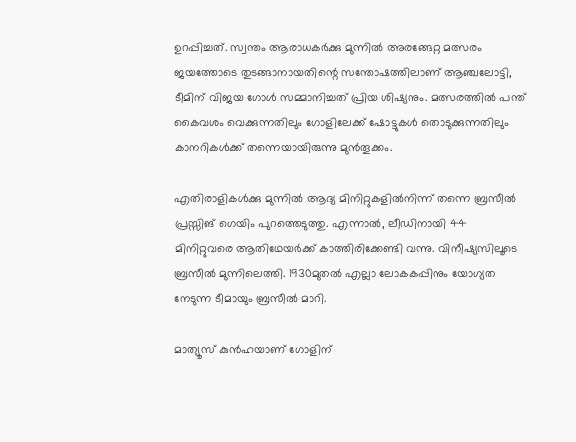ഉറപ്പിച്ചത്. സ്വന്തം ആരാധകര്‍ക്കു മുന്നില്‍ അരങ്ങേറ്റ മത്സരം ജയത്തോടെ തുടങ്ങാനായതിന്റെ സന്തോഷത്തിലാണ് ആഞ്ചലോട്ടി, ടീമിന് വിജയ ഗോള്‍ സമ്മാനിച്ചത് പ്രിയ ശിഷ്യനും. മത്സരത്തില്‍ പന്ത് കൈവശം വെക്കുന്നതിലും ഗോളിലേക്ക് ഷോട്ടുകള്‍ തൊടുക്കുന്നതിലും കാനറികള്‍ക്ക് തന്നെയായിരുന്നു മുന്‍തൂക്കം.

എതിരാളികള്‍ക്കു മുന്നില്‍ ആദ്യ മിനിറ്റുകളില്‍നിന്ന് തന്നെ ബ്രസീല്‍ പ്രസ്സിങ് ഗെയിം പുറത്തെടുത്തു. എന്നാല്‍, ലീഡിനായി 44 മിനിറ്റുവരെ ആതിഥേയര്‍ക്ക് കാത്തിരിക്കേണ്ടി വന്നു. വിനീഷ്യസിലൂടെ ബ്രസീല്‍ മുന്നിലെത്തി. 1930മുതല്‍ എല്ലാ ലോകകപ്പിനും യോഗ്യത നേടുന്ന ടീമായും ബ്രസീല്‍ മാറി.

മാത്യൂസ് കുന്‍ഹയാണ് ഗോളിന്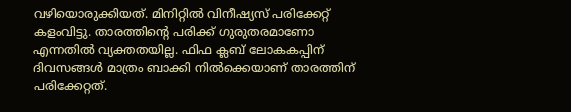വഴിയൊരുക്കിയത്. മിനിറ്റില്‍ വിനീഷ്യസ് പരിക്കേറ്റ് കളംവിട്ടു. താരത്തിന്റെ പരിക്ക് ഗുരുതരമാണോ എന്നതില്‍ വ്യക്തതയില്ല. ഫിഫ ക്ലബ് ലോകകപ്പിന് ദിവസങ്ങള്‍ മാത്രം ബാക്കി നില്‍ക്കെയാണ് താരത്തിന് പരിക്കേറ്റത്.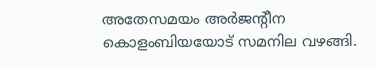അതേസമയം അര്‍ജന്റീന കൊളംബിയയോട് സമനില വഴങ്ങി.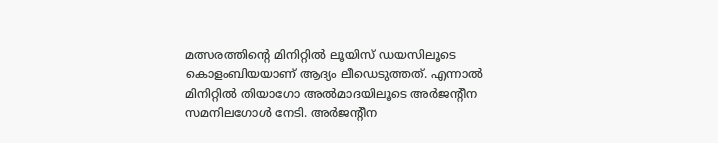മത്സരത്തിന്റെ മിനിറ്റില്‍ ലൂയിസ് ഡയസിലൂടെ കൊളംബിയയാണ് ആദ്യം ലീഡെടുത്തത്. എന്നാല്‍ മിനിറ്റില്‍ തിയാഗോ അല്‍മാദയിലൂടെ അര്‍ജന്റീന സമനിലഗോള്‍ നേടി. അര്‍ജന്റീന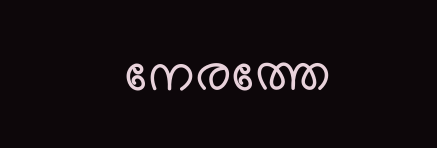നേരത്തേ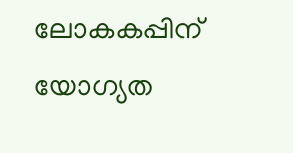ലോകകപ്പിന് യോഗ്യത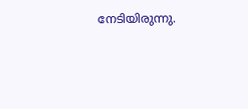നേടിയിരുന്നു.